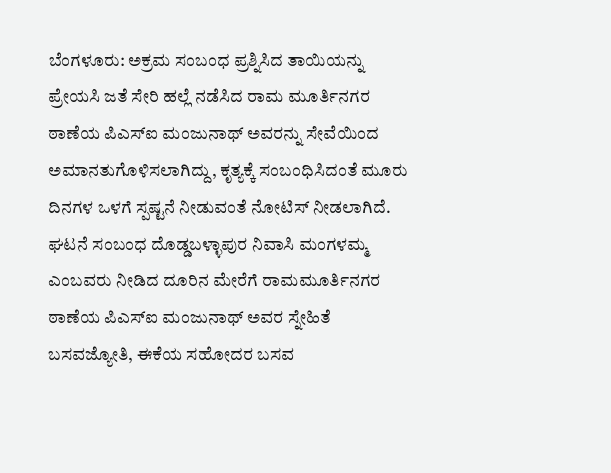ಬೆಂಗಳೂರು: ಅಕ್ರಮ ಸಂಬಂಧ ಪ್ರಶ್ನಿಸಿದ ತಾಯಿಯನ್ನು ಪ್ರೇಯಸಿ ಜತೆ ಸೇರಿ ಹಲ್ಲೆ ನಡೆಸಿದ ರಾಮ ಮೂರ್ತಿನಗರ ಠಾಣೆಯ ಪಿಎಸ್ಐ ಮಂಜುನಾಥ್ ಅವರನ್ನು ಸೇವೆಯಿಂದ ಅಮಾನತುಗೊಳಿಸಲಾಗಿದ್ದು, ಕೃತ್ಯಕ್ಕೆ ಸಂಬಂಧಿಸಿದಂತೆ ಮೂರು ದಿನಗಳ ಒಳಗೆ ಸ್ಪಷ್ಟನೆ ನೀಡುವಂತೆ ನೋಟಿಸ್ ನೀಡಲಾಗಿದೆ.
ಘಟನೆ ಸಂಬಂಧ ದೊಡ್ಡಬಳ್ಳಾಪುರ ನಿವಾಸಿ ಮಂಗಳಮ್ಮ ಎಂಬವರು ನೀಡಿದ ದೂರಿನ ಮೇರೆಗೆ ರಾಮಮೂರ್ತಿನಗರ ಠಾಣೆಯ ಪಿಎಸ್ಐ ಮಂಜುನಾಥ್ ಅವರ ಸ್ನೇಹಿತೆ ಬಸವಜ್ಯೋತಿ, ಈಕೆಯ ಸಹೋದರ ಬಸವ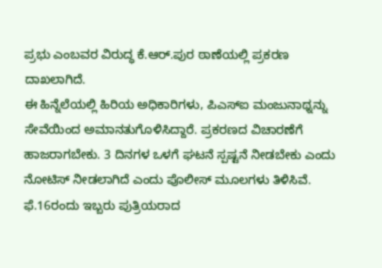ಪ್ರಭು ಎಂಬವರ ವಿರುದ್ಧ ಕೆ.ಆರ್.ಪುರ ಠಾಣೆಯಲ್ಲಿ ಪ್ರಕರಣ ದಾಖಲಾಗಿದೆ.
ಈ ಹಿನ್ನೆಲೆಯಲ್ಲಿ ಹಿರಿಯ ಅಧಿಕಾರಿಗಳು, ಪಿಎಸ್ಐ ಮಂಜುನಾಥ್ನನ್ನು ಸೇವೆಯಿಂದ ಅಮಾನತುಗೊಳಿಸಿದ್ದಾರೆ. ಪ್ರಕರಣದ ವಿಚಾರಣೆಗೆ ಹಾಜರಾಗಬೇಕು. 3 ದಿನಗಳ ಒಳಗೆ ಘಟನೆ ಸ್ಪಷ್ಟನೆ ನೀಡಬೇಕು ಎಂದು ನೋಟಿಸ್ ನೀಡಲಾಗಿದೆ ಎಂದು ಪೊಲೀಸ್ ಮೂಲಗಳು ತಿಳಿಸಿವೆ.
ಫೆ.16ರಂದು ಇಬ್ಬರು ಪುತ್ರಿಯರಾದ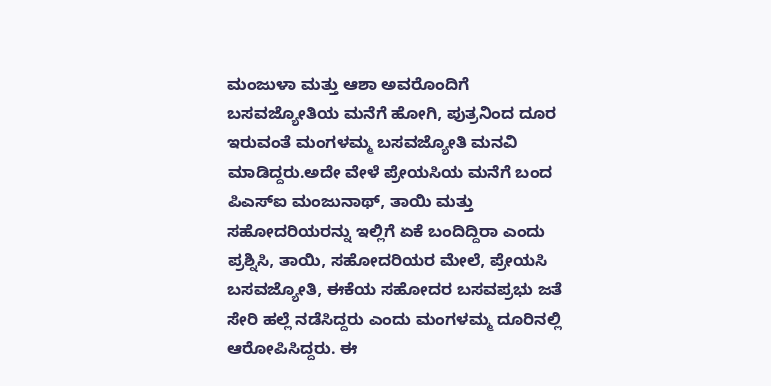ಮಂಜುಳಾ ಮತ್ತು ಆಶಾ ಅವರೊಂದಿಗೆ ಬಸವಜ್ಯೋತಿಯ ಮನೆಗೆ ಹೋಗಿ, ಪುತ್ರನಿಂದ ದೂರ ಇರುವಂತೆ ಮಂಗಳಮ್ಮ ಬಸವಜ್ಯೋತಿ ಮನವಿ ಮಾಡಿದ್ದರು.ಅದೇ ವೇಳೆ ಪ್ರೇಯಸಿಯ ಮನೆಗೆ ಬಂದ ಪಿಎಸ್ಐ ಮಂಜುನಾಥ್, ತಾಯಿ ಮತ್ತು ಸಹೋದರಿಯರನ್ನು ಇಲ್ಲಿಗೆ ಏಕೆ ಬಂದಿದ್ದಿರಾ ಎಂದು ಪ್ರಶ್ನಿಸಿ, ತಾಯಿ, ಸಹೋದರಿಯರ ಮೇಲೆ, ಪ್ರೇಯಸಿ ಬಸವಜ್ಯೋತಿ, ಈಕೆಯ ಸಹೋದರ ಬಸವಪ್ರಭು ಜತೆ ಸೇರಿ ಹಲ್ಲೆ ನಡೆಸಿದ್ದರು ಎಂದು ಮಂಗಳಮ್ಮ ದೂರಿನಲ್ಲಿ ಆರೋಪಿಸಿದ್ದರು. ಈ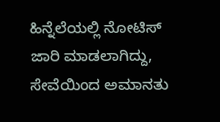ಹಿನ್ನೆಲೆಯಲ್ಲಿ ನೋಟಿಸ್ ಜಾರಿ ಮಾಡಲಾಗಿದ್ದು, ಸೇವೆಯಿಂದ ಅಮಾನತು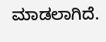ಮಾಡಲಾಗಿದೆ.